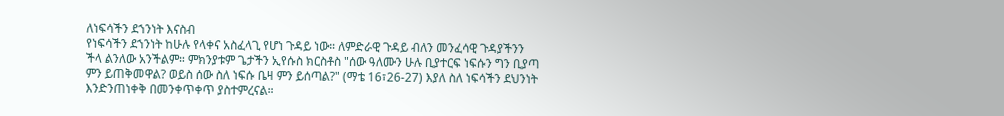ለነፍሳችን ደኀንነት እናስብ
የነፍሳችን ደኀንነት ከሁሉ የላቀና አስፈላጊ የሆነ ጉዳይ ነው። ለምድራዊ ጉዳይ ብለን መንፈሳዊ ጉዳያችንን ችላ ልንለው አንችልም። ምክንያቱም ጌታችን ኢየሱስ ክርስቶስ "ሰው ዓለሙን ሁሉ ቢያተርፍ ነፍሱን ግን ቢያጣ ምን ይጠቅመዋል? ወይስ ሰው ስለ ነፍሱ ቤዛ ምን ይሰጣል?" (ማቴ 16፣26-27) እያለ ስለ ነፍሳችን ደህንነት እንድንጠነቀቅ በመንቀጥቀጥ ያስተምረናል።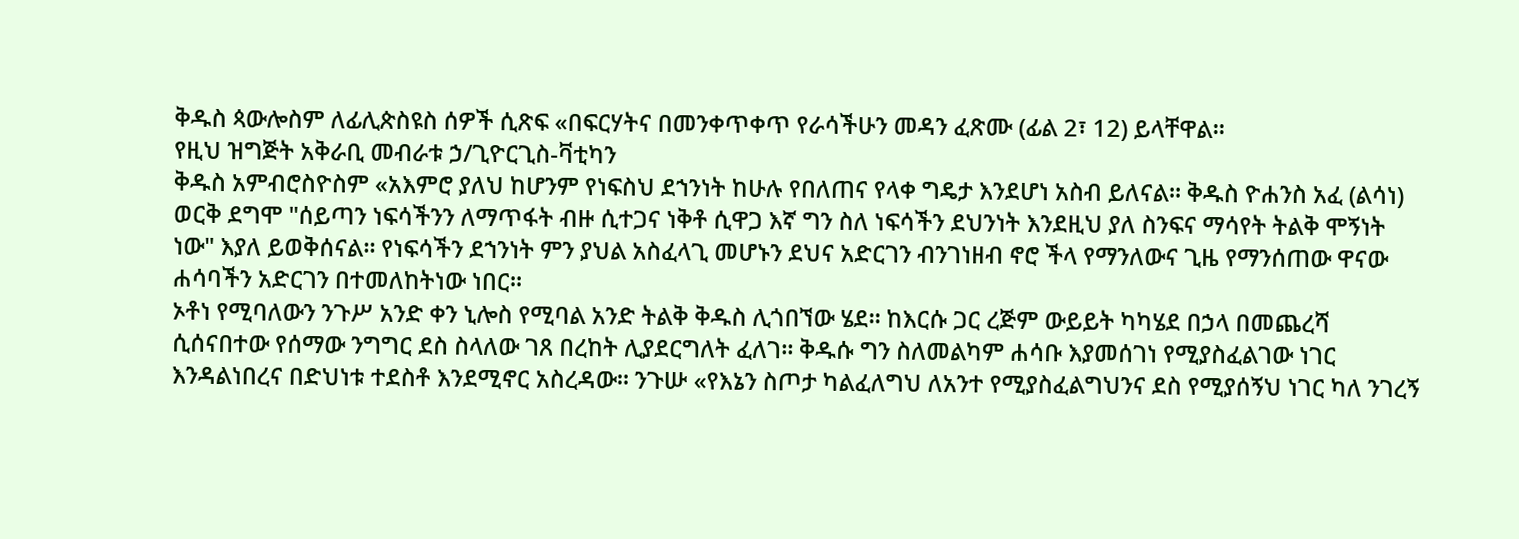ቅዱስ ጳውሎስም ለፊሊጵስዩስ ሰዎች ሲጽፍ «በፍርሃትና በመንቀጥቀጥ የራሳችሁን መዳን ፈጽሙ (ፊል 2፣ 12) ይላቸዋል።
የዚህ ዝግጅት አቅራቢ መብራቱ ኃ/ጊዮርጊስ-ቫቲካን
ቅዱስ አምብሮስዮስም «አእምሮ ያለህ ከሆንም የነፍስህ ደኀንነት ከሁሉ የበለጠና የላቀ ግዴታ እንደሆነ አስብ ይለናል። ቅዱስ ዮሐንስ አፈ (ልሳነ) ወርቅ ደግሞ "ሰይጣን ነፍሳችንን ለማጥፋት ብዙ ሲተጋና ነቅቶ ሲዋጋ እኛ ግን ስለ ነፍሳችን ደህንነት እንደዚህ ያለ ስንፍና ማሳየት ትልቅ ሞኝነት ነው" እያለ ይወቅሰናል። የነፍሳችን ደኀንነት ምን ያህል አስፈላጊ መሆኑን ደህና አድርገን ብንገነዘብ ኖሮ ችላ የማንለውና ጊዜ የማንሰጠው ዋናው ሐሳባችን አድርገን በተመለከትነው ነበር።
ኦቶነ የሚባለውን ንጉሥ አንድ ቀን ኒሎስ የሚባል አንድ ትልቅ ቅዱስ ሊጎበኘው ሄደ። ከእርሱ ጋር ረጅም ውይይት ካካሄደ በኃላ በመጨረሻ ሲሰናበተው የሰማው ንግግር ደስ ስላለው ገጸ በረከት ሊያደርግለት ፈለገ። ቅዱሱ ግን ስለመልካም ሐሳቡ እያመሰገነ የሚያስፈልገው ነገር እንዳልነበረና በድህነቱ ተደስቶ እንደሚኖር አስረዳው። ንጉሡ «የእኔን ስጦታ ካልፈለግህ ለአንተ የሚያስፈልግህንና ደስ የሚያሰኝህ ነገር ካለ ንገረኝ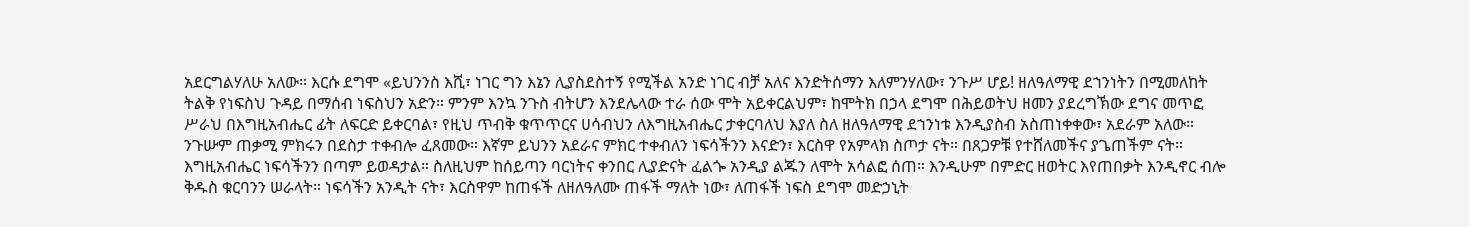አደርግልሃለሁ አለው። እርሱ ደግሞ «ይህንንስ እሺ፣ ነገር ግን እኔን ሊያስደስተኝ የሚችል አንድ ነገር ብቻ አለና እንድትሰማን እለምንሃለው፣ ንጉሥ ሆይ! ዘለዓለማዊ ደኀንነትን በሚመለከት ትልቅ የነፍስህ ጉዳይ በማሰብ ነፍስህን አድን። ምንም እንኳ ንጉስ ብትሆን እንደሌላው ተራ ሰው ሞት አይቀርልህም፣ ከሞትክ በኃላ ደግሞ በሕይወትህ ዘመን ያደረግኽው ደግና መጥፎ ሥራህ በእግዚአብሔር ፊት ለፍርድ ይቀርባል፣ የዚህ ጥብቅ ቁጥጥርና ሀሳብህን ለእግዚአብሔር ታቀርባለህ እያለ ስለ ዘለዓለማዊ ደኀንነቱ እንዲያስብ አስጠነቀቀው፣ አደራም አለው።
ንጉሡም ጠቃሚ ምክሩን በደስታ ተቀብሎ ፈጸመው። እኛም ይህንን አደራና ምክር ተቀብለን ነፍሳችንን እናድን፣ እርስዋ የአምላክ ስጦታ ናት። በጸጋዎቹ የተሸለመችና ያጌጠችም ናት። እግዚአብሔር ነፍሳችንን በጣም ይወዳታል። ስለዚህም ከሰይጣን ባርነትና ቀንበር ሊያድናት ፈልጐ አንዲያ ልጁን ለሞት አሳልፎ ሰጠ። እንዲሁም በምድር ዘወትር እየጠበቃት እንዲኖር ብሎ ቅዱስ ቁርባንን ሠራላት። ነፍሳችን አንዲት ናት፣ እርስዋም ከጠፋች ለዘለዓለሙ ጠፋች ማለት ነው፣ ለጠፋች ነፍስ ደግሞ መድኃኒት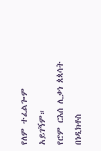የለም ተፈልጐም አይገኝም።
የሮም ርእሰ ሊቃነ ጰጳሳት በነዲክቶስ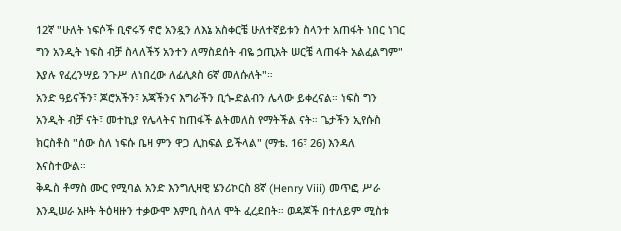12ኛ "ሁለት ነፍሶች ቢኖሩኝ ኖሮ አንዷን ለእኔ አስቀርቼ ሁለተኛይቱን ስላንተ አጠፋት ነበር ነገር ግን አንዲት ነፍስ ብቻ ስላለችኝ አንተን ለማስደሰት ብዬ ኃጢአት ሠርቼ ላጠፋት አልፈልግም" እያሉ የፈረንሣይ ንጉሥ ለነበረው ለፊሊጶስ 6ኛ መለሱለት"።
አንድ ዓይናችን፣ ጆሮአችን፣ አጃችንና እግራችን ቢጐድልብን ሌላው ይቀረናል። ነፍስ ግን አንዲት ብቻ ናት፣ መተኪያ የሌላትና ከጠፋች ልትመለስ የማትችል ናት። ጌታችን ኢየሱስ ክርስቶስ "ሰው ስለ ነፍሱ ቤዛ ምን ዋጋ ሊከፍል ይችላል" (ማቴ. 16፣ 26) እንዳለ እናስተውል።
ቅዱስ ቶማስ ሙር የሚባል አንድ እንግሊዛዊ ሄንሪኮርስ 8ኛ (Henry Viii) መጥፎ ሥራ እንዲሠራ አዞት ትዕዛዙን ተቃውሞ እምቢ ስላለ ሞት ፈረደበት። ወዳጆች በተለይም ሚስቱ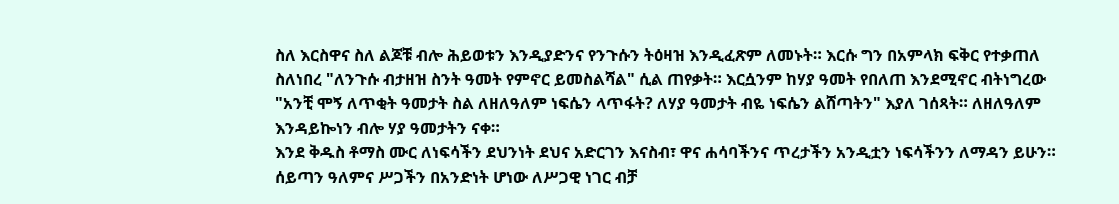ስለ እርስዋና ስለ ልጆቹ ብሎ ሕይወቱን እንዲያድንና የንጉሱን ትዕዛዝ እንዲፈጽም ለመኑት። እርሱ ግን በአምላክ ፍቅር የተቃጠለ ስለነበረ "ለንጉሱ ብታዘዝ ስንት ዓመት የምኖር ይመስልሻል" ሲል ጠየቃት። እርሷንም ከሃያ ዓመት የበለጠ እንደሚኖር ብትነግረው "አንቺ ሞኝ ለጥቂት ዓመታት ስል ለዘለዓለም ነፍሴን ላጥፋት? ለሃያ ዓመታት ብዬ ነፍሴን ልሸጣትን" እያለ ገሰጻት። ለዘለዓለም እንዳይኰነን ብሎ ሃያ ዓመታትን ናቀ።
እንደ ቅዱስ ቶማስ ሙር ለነፍሳችን ደህንነት ደህና አድርገን እናስብ፣ ዋና ሐሳባችንና ጥረታችን አንዲቷን ነፍሳችንን ለማዳን ይሁን። ሰይጣን ዓለምና ሥጋችን በአንድነት ሆነው ለሥጋዊ ነገር ብቻ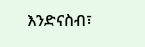እንድናስብ፣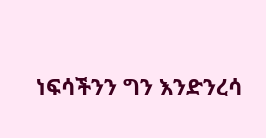ነፍሳችንን ግን እንድንረሳ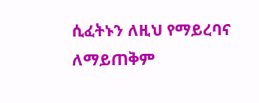ሲፈትኑን ለዚህ የማይረባና ለማይጠቅም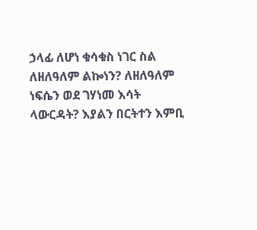ኃላፊ ለሆነ ቁሳቁስ ነገር ስል ለዘለዓለም ልኰነን? ለዘለዓለም ነፍሴን ወደ ገሃነመ እሳት ላውርዳት? እያልን በርትተን እምቢ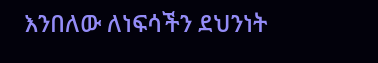እንበለው ለነፍሳችን ደህንነት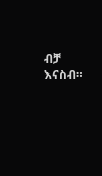ብቻ እናስብ።